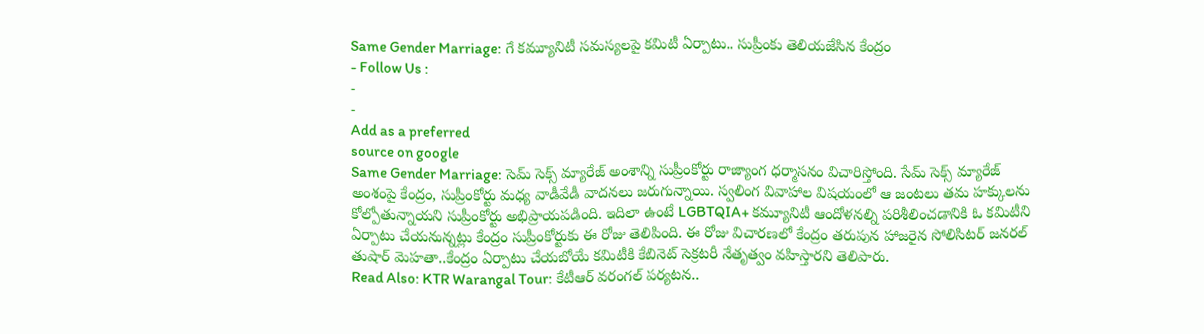Same Gender Marriage: గే కమ్యూనిటీ సమస్యలపై కమిటీ ఏర్పాటు.. సుప్రీంకు తెలియజేసిన కేంద్రం
- Follow Us :
-
-
Add as a preferred
source on google
Same Gender Marriage: సెమ్ సెక్స్ మ్యారేజ్ అంశాన్ని సుప్రీంకోర్టు రాజ్యాంగ ధర్మాసనం విచారిస్తోంది. సేమ్ సెక్స్ మ్యారేజ్ అంశంపై కేంద్రం, సుప్రీంకోర్టు మధ్య వాడీవేడీ వాదనలు జరుగున్నాయి. స్వలింగ వివాహాల విషయంలో ఆ జంటలు తమ హక్కులను కోల్పోతున్నాయని సుప్రీంకోర్టు అభిప్రాయపడింది. ఇదిలా ఉంటే LGBTQIA+ కమ్యూనిటీ ఆందోళనల్ని పరిశీలించడానికి ఓ కమిటీని ఏర్పాటు చేయనున్నట్లు కేంద్రం సుప్రీంకోర్టుకు ఈ రోజు తెలిపింది. ఈ రోజు విచారణలో కేంద్రం తరుపున హాజరైన సోలిసిటర్ జనరల్ తుషార్ మెహతా..కేంద్రం ఏర్పాటు చేయబోయే కమిటీకి కేబినెట్ సెక్రటరీ నేతృత్వం వహిస్తారని తెలిపారు.
Read Also: KTR Warangal Tour: కేటీఆర్ వరంగల్ పర్యటన..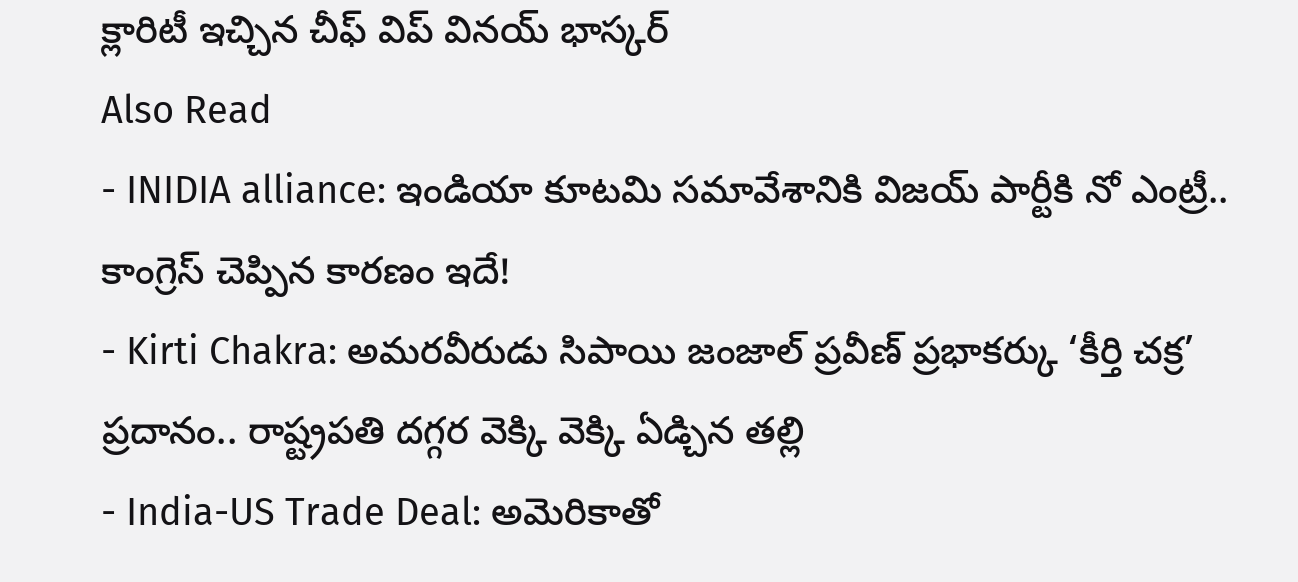క్లారిటీ ఇచ్చిన చీఫ్ విప్ వినయ్ భాస్కర్
Also Read
- INIDIA alliance: ఇండియా కూటమి సమావేశానికి విజయ్ పార్టీకి నో ఎంట్రీ.. కాంగ్రెస్ చెప్పిన కారణం ఇదే!
- Kirti Chakra: అమరవీరుడు సిపాయి జంజాల్ ప్రవీణ్ ప్రభాకర్కు ‘కీర్తి చక్ర’ ప్రదానం.. రాష్ట్రపతి దగ్గర వెక్కి వెక్కి ఏడ్చిన తల్లి
- India-US Trade Deal: అమెరికాతో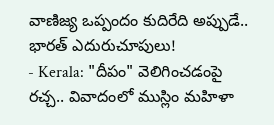వాణిజ్య ఒప్పందం కుదిరేది అప్పుడే.. భారత్ ఎదురుచూపులు!
- Kerala: "దీపం" వెలిగించడంపై రచ్చ.. వివాదంలో ముస్లిం మహిళా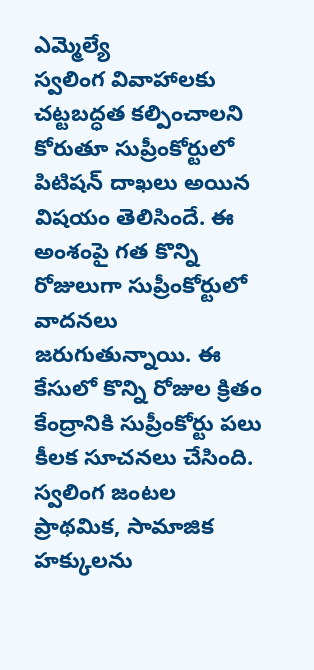ఎమ్మెల్యే
స్వలింగ వివాహాలకు చట్టబద్ధత కల్పించాలని కోరుతూ సుప్రీంకోర్టులో పిటిషన్ దాఖలు అయిన విషయం తెలిసిందే. ఈ అంశంపై గత కొన్ని రోజులుగా సుప్రీంకోర్టులో వాదనలు జరుగుతున్నాయి. ఈ కేసులో కొన్ని రోజుల క్రితం కేంద్రానికి సుప్రీంకోర్టు పలు కీలక సూచనలు చేసింది. స్వలింగ జంటల ప్రాథమిక, సామాజిక హక్కులను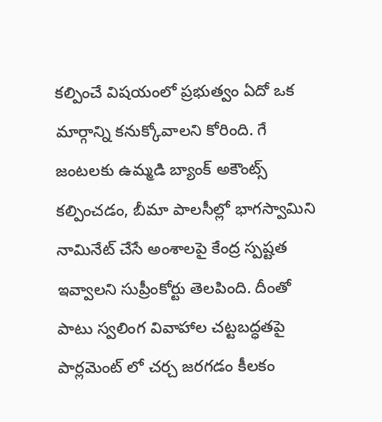కల్పించే విషయంలో ప్రభుత్వం ఏదో ఒక మార్గాన్ని కనుక్కోవాలని కోరింది. గే జంటలకు ఉమ్మడి బ్యాంక్ అకౌంట్స్ కల్పించడం, బీమా పాలసీల్లో భాగస్వామిని నామినేట్ చేసే అంశాలపై కేంద్ర స్పష్టత ఇవ్వాలని సుప్రీంకోర్టు తెలపింది. దీంతో పాటు స్వలింగ వివాహాల చట్టబద్ధతపై పార్లమెంట్ లో చర్చ జరగడం కీలకం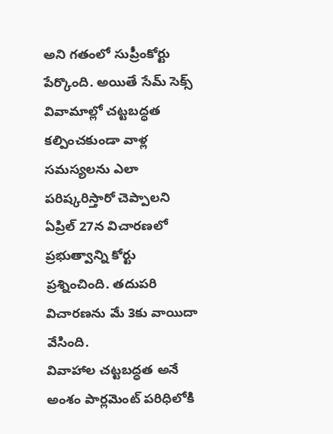అని గతంలో సుప్రీంకోర్టు పేర్కొంది. అయితే సేమ్ సెక్స్ వివామాల్లో చట్టబద్ధత కల్పించకుండా వాళ్ల సమస్యలను ఎలా పరిష్కరిస్తారో చెప్పాలని ఏప్రిల్ 27న విచారణలో ప్రభుత్వాన్ని కోర్టు ప్రశ్నించింది. తదుపరి విచారణను మే 3కు వాయిదా వేసింది.
వివాహాల చట్టబద్ధత అనే అంశం పార్లమెంట్ పరిధిలోకి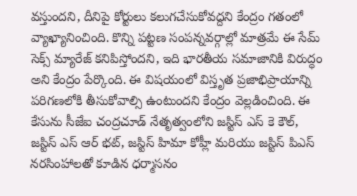వస్తుందని, దీనిపై కోర్టులు కలుగచేసుకోవద్దని కేంద్రం గతంలో వ్యాఖ్యానించింది. కొన్ని పట్టణ సంపన్నవర్గాల్లో మాత్రమే ఈ సేమ్ సెక్స్ మ్యారేజ్ కనిపిస్తోందని, ఇది భారతీయ సమాజానికి విరుద్ధం అని కేంద్రం పేర్కొంది. ఈ విషయంలో విస్తృత ప్రజాభిప్రాయాన్ని పరిగణలోకి తీసుకోవాల్సి ఉంటుందని కేంద్రం వెల్లడించింది. ఈ కేసును సీజేఐ చంద్రచూడ్ నేతృత్వంలోని జస్టిస్ ఎస్ కె కౌల్, జస్టిస్ ఎస్ ఆర్ భట్, జస్టిస్ హిమా కోహ్లీ మరియు జస్టిస్ పిఎస్ నరసింహాలతో కూడిన ధర్మాసనం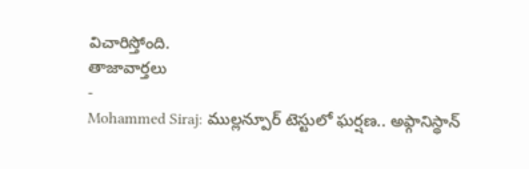విచారిస్తోంది.
తాజావార్తలు
-
Mohammed Siraj: ముల్లన్పూర్ టెస్టులో ఘర్షణ.. అఫ్గానిస్థాన్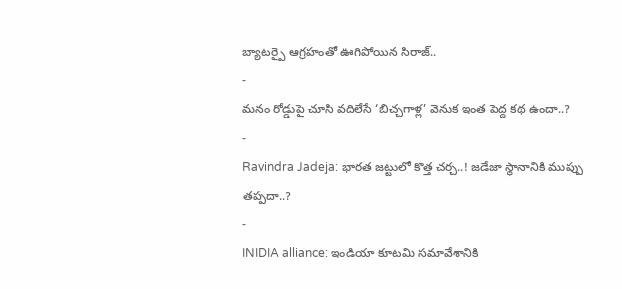బ్యాటర్పై ఆగ్రహంతో ఊగిపోయిన సిరాజ్..
-
మనం రోడ్డుపై చూసి వదిలేసే ‘బిచ్చగాళ్ల’ వెనుక ఇంత పెద్ద కథ ఉందా..?
-
Ravindra Jadeja: భారత జట్టులో కొత్త చర్చ..! జడేజా స్థానానికి ముప్పు తప్పదా..?
-
INIDIA alliance: ఇండియా కూటమి సమావేశానికి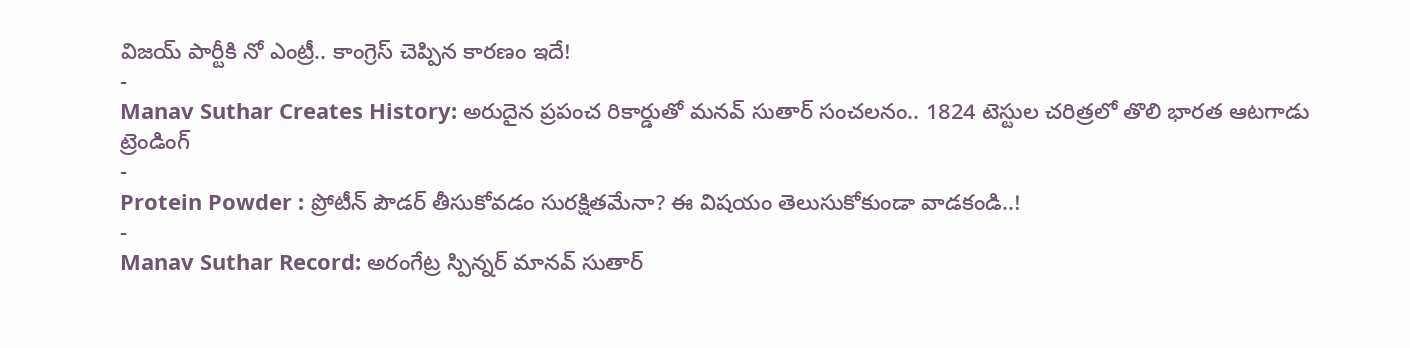విజయ్ పార్టీకి నో ఎంట్రీ.. కాంగ్రెస్ చెప్పిన కారణం ఇదే!
-
Manav Suthar Creates History: అరుదైన ప్రపంచ రికార్డుతో మనవ్ సుతార్ సంచలనం.. 1824 టెస్టుల చరిత్రలో తొలి భారత ఆటగాడు
ట్రెండింగ్
-
Protein Powder : ప్రోటీన్ పౌడర్ తీసుకోవడం సురక్షితమేనా? ఈ విషయం తెలుసుకోకుండా వాడకండి..!
-
Manav Suthar Record: అరంగేట్ర స్పిన్నర్ మానవ్ సుతార్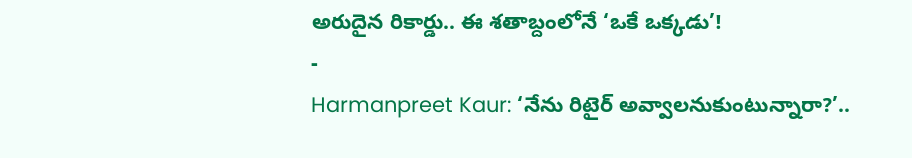అరుదైన రికార్డు.. ఈ శతాబ్దంలోనే ‘ఒకే ఒక్కడు’!
-
Harmanpreet Kaur: ‘నేను రిటైర్ అవ్వాలనుకుంటున్నారా?’..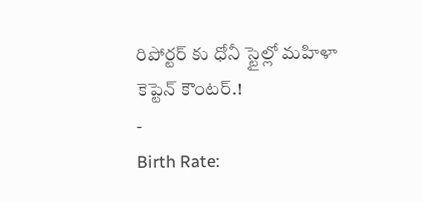రిపోర్టర్ కు ధోనీ స్టైల్లో మహిళా కెప్టెన్ కౌంటర్.!
-
Birth Rate: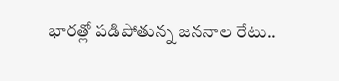భారత్లో పడిపోతున్న జననాల రేటు..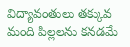విద్యావంతులు తక్కువ మంది పిల్లలను కనడమే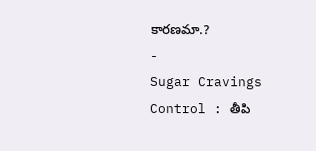కారణమా.?
-
Sugar Cravings Control : తీపి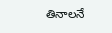తినాలనే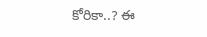కోరికా..? ఈ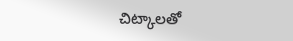చిట్కాలతో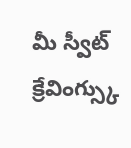మీ స్వీట్ క్రేవింగ్స్కు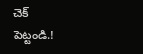చెక్ పెట్టండి.!